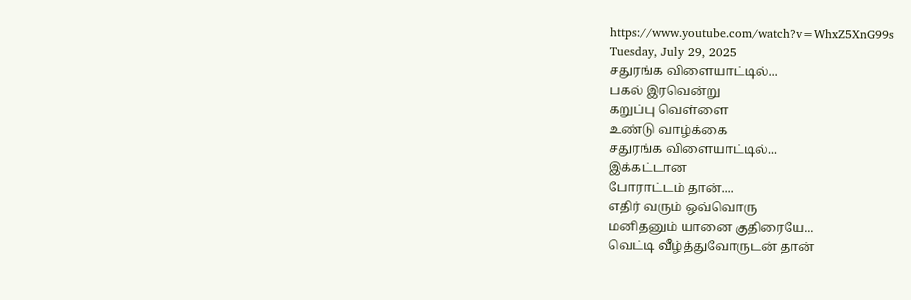https://www.youtube.com/watch?v=WhxZ5XnG99s
Tuesday, July 29, 2025
சதுரங்க விளையாட்டில்...
பகல் இரவென்று
கறுப்பு வெள்ளை
உண்டு வாழ்க்கை
சதுரங்க விளையாட்டில்...
இக்கட்டான
போராட்டம் தான்....
எதிர் வரும் ஒவ்வொரு
மனிதனும் யானை குதிரையே...
வெட்டி வீழ்த்துவோருடன் தான்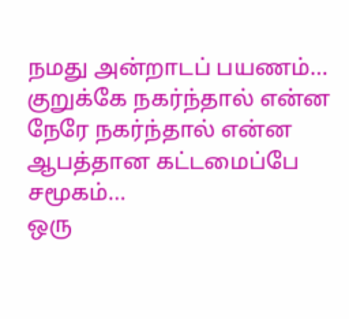நமது அன்றாடப் பயணம்...
குறுக்கே நகர்ந்தால் என்ன
நேரே நகர்ந்தால் என்ன
ஆபத்தான கட்டமைப்பே சமூகம்...
ஒரு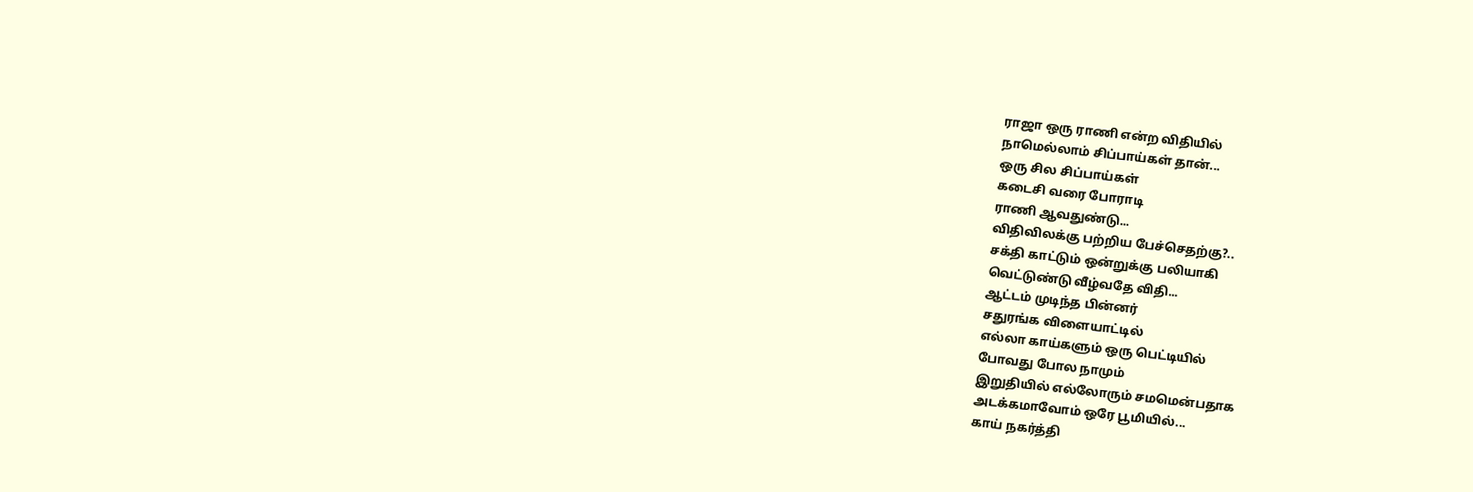ராஜா ஒரு ராணி என்ற விதியில்
நாமெல்லாம் சிப்பாய்கள் தான்...
ஒரு சில சிப்பாய்கள்
கடைசி வரை போராடி
ராணி ஆவதுண்டு...
விதிவிலக்கு பற்றிய பேச்செதற்கு?..
சக்தி காட்டும் ஒன்றுக்கு பலியாகி
வெட்டுண்டு வீழ்வதே விதி...
ஆட்டம் முடிந்த பின்னர்
சதுரங்க விளையாட்டில்
எல்லா காய்களும் ஒரு பெட்டியில்
போவது போல நாமும்
இறுதியில் எல்லோரும் சமமென்பதாக
அடக்கமாவோம் ஒரே பூமியில்...
காய் நகர்த்தி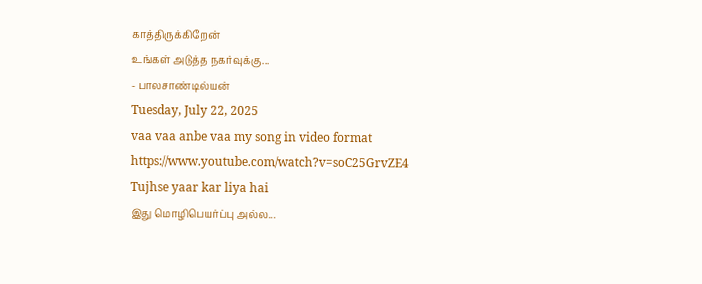காத்திருக்கிறேன்
உங்கள் அடுத்த நகர்வுக்கு...
- பாலசாண்டில்யன்
Tuesday, July 22, 2025
vaa vaa anbe vaa my song in video format
https://www.youtube.com/watch?v=soC25GrvZE4
Tujhse yaar kar liya hai
இது மொழிபெயர்ப்பு அல்ல...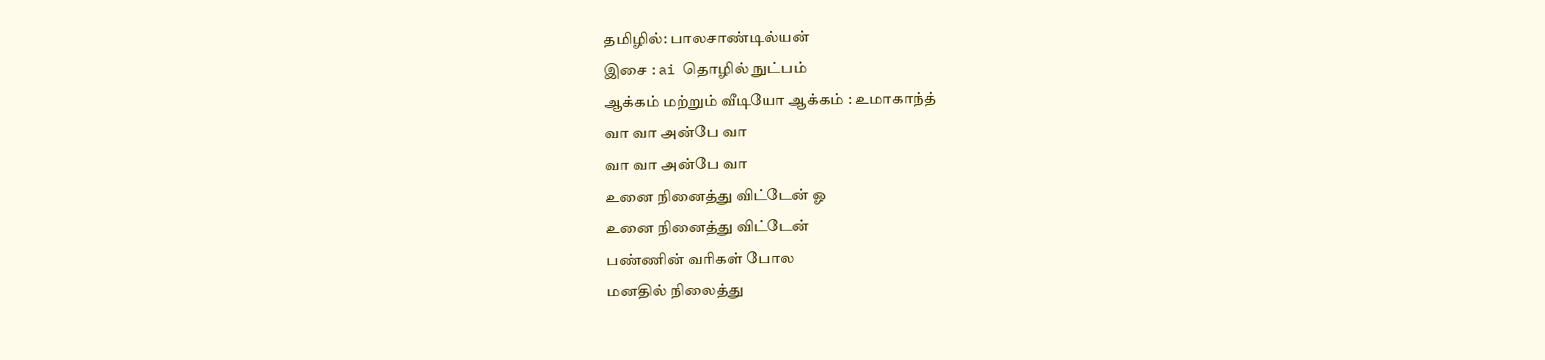தமிழில்: பாலசாண்டில்யன்
இசை : ai தொழில் நுட்பம்
ஆக்கம் மற்றும் வீடியோ ஆக்கம் : உமாகாந்த்
வா வா அன்பே வா
வா வா அன்பே வா
உனை நினைத்து விட்டேன் ஓ
உனை நினைத்து விட்டேன்
பண்ணின் வரிகள் போல
மனதில் நிலைத்து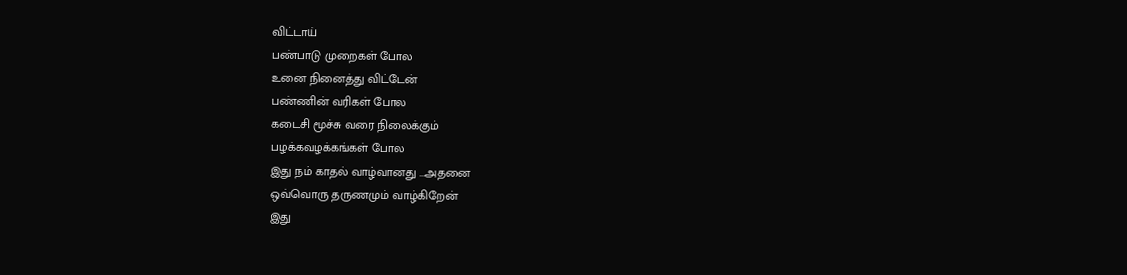விட்டாய்
பண்பாடு முறைகள் போல
உனை நினைத்து விட்டேன்
பண்ணின் வரிகள் போல
கடைசி மூச்சு வரை நிலைக்கும்
பழக்கவழக்கங்கள் போல
இது நம் காதல் வாழ்வானது ...அதனை
ஒவ்வொரு தருணமும் வாழ்கிறேன்
இது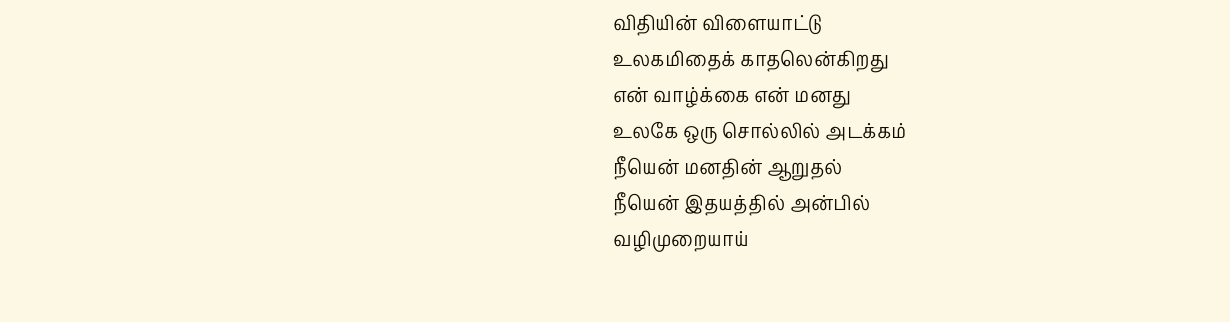விதியின் விளையாட்டு
உலகமிதைக் காதலென்கிறது
என் வாழ்க்கை என் மனது
உலகே ஒரு சொல்லில் அடக்கம்
நீயென் மனதின் ஆறுதல்
நீயென் இதயத்தில் அன்பில்
வழிமுறையாய்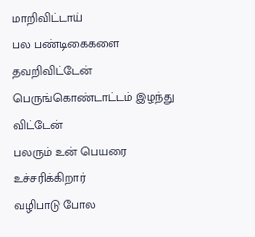மாறிவிட்டாய்
பல பண்டிகைகளை தவறிவிட்டேன்
பெருங்கொண்டாட்டம் இழந்து விட்டேன்
பலரும் உன் பெயரை உச்சரிக்கிறார்
வழிபாடு போல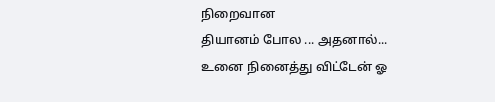நிறைவான
தியானம் போல ... அதனால்...
உனை நினைத்து விட்டேன் ஓ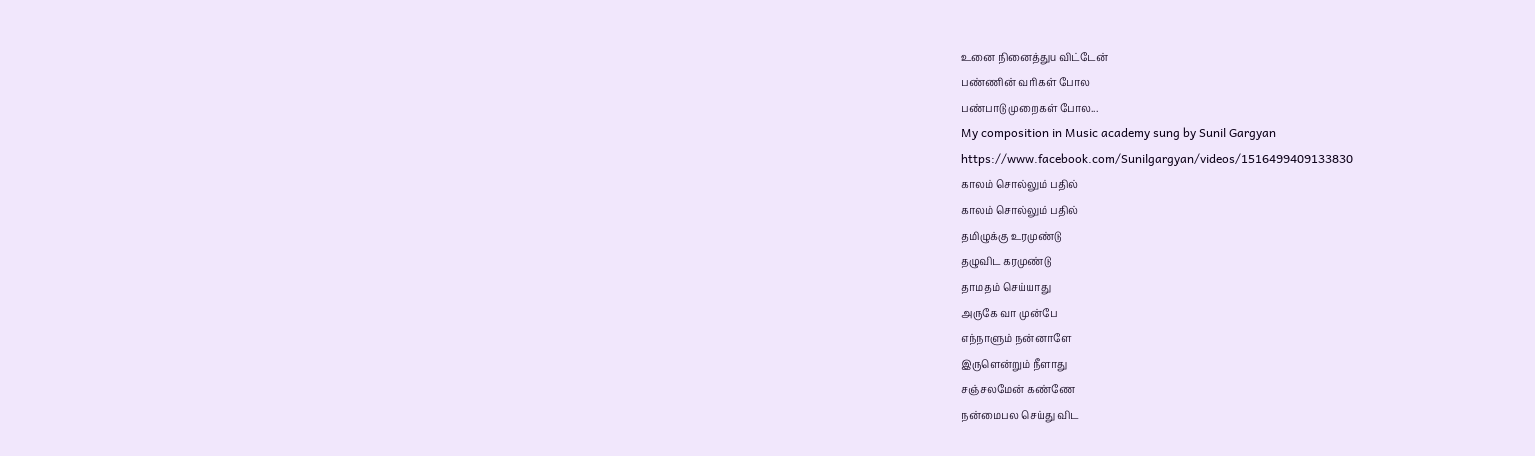உனை நினைத்துu விட்டேன்
பண்ணின் வரிகள் போல
பண்பாடு முறைகள் போல...
My composition in Music academy sung by Sunil Gargyan
https://www.facebook.com/Sunilgargyan/videos/1516499409133830
காலம் சொல்லும் பதில்
காலம் சொல்லும் பதில்
தமிழுக்கு உரமுண்டு
தழுவிட கரமுண்டு
தாமதம் செய்யாது
அருகே வா முன்பே
எந்நாளும் நன்னாளே
இருளென்றும் நீளாது
சஞ்சலமேன் கண்ணே
நன்மைபல செய்து விட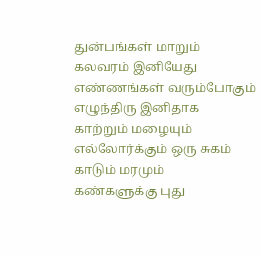துன்பங்கள் மாறும்
கலவரம் இனியேது
எண்ணங்கள் வரும்போகும்
எழுந்திரு இனிதாக
காற்றும் மழையும்
எல்லோர்க்கும் ஒரு சுகம்
காடும் மரமும்
கண்களுக்கு புது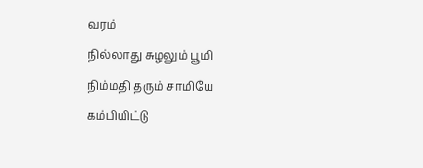வரம்
நில்லாது சுழலும் பூமி
நிம்மதி தரும் சாமியே
கம்பியிட்டு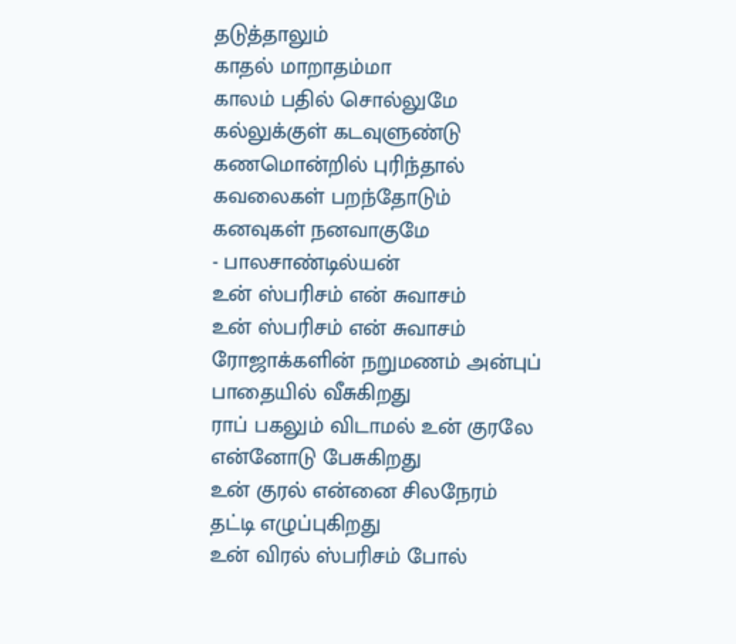தடுத்தாலும்
காதல் மாறாதம்மா
காலம் பதில் சொல்லுமே
கல்லுக்குள் கடவுளுண்டு
கணமொன்றில் புரிந்தால்
கவலைகள் பறந்தோடும்
கனவுகள் நனவாகுமே
- பாலசாண்டில்யன்
உன் ஸ்பரிசம் என் சுவாசம்
உன் ஸ்பரிசம் என் சுவாசம்
ரோஜாக்களின் நறுமணம் அன்புப்
பாதையில் வீசுகிறது
ராப் பகலும் விடாமல் உன் குரலே
என்னோடு பேசுகிறது
உன் குரல் என்னை சிலநேரம்
தட்டி எழுப்புகிறது
உன் விரல் ஸ்பரிசம் போல்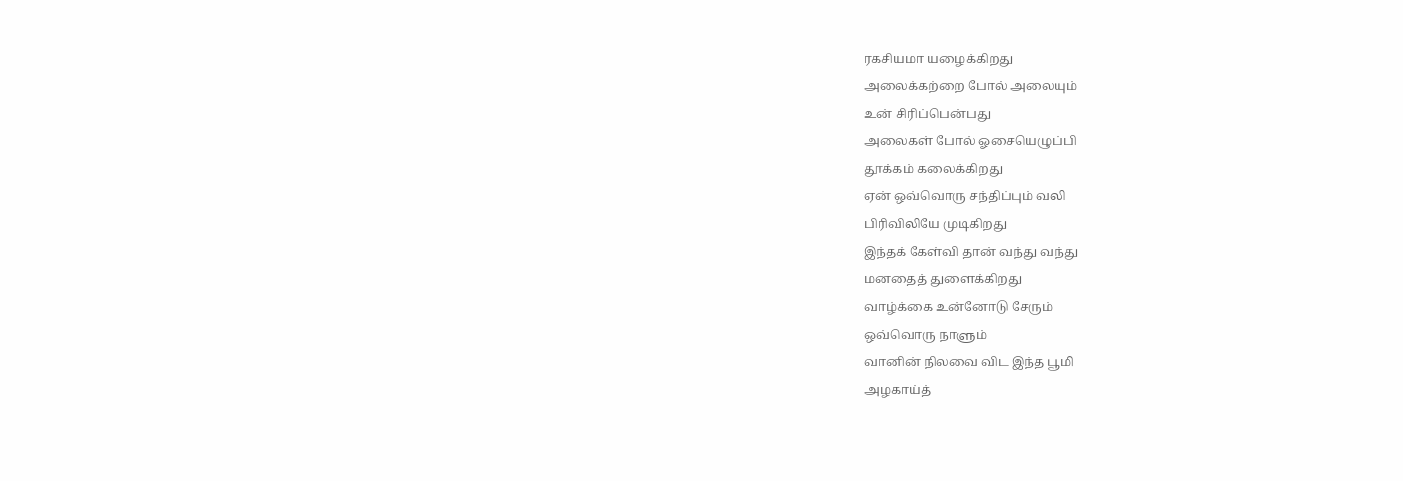ரகசியமா யழைக்கிறது
அலைக்கற்றை போல் அலையும்
உன் சிரிப்பென்பது
அலைகள் போல் ஓசையெழுப்பி
தூக்கம் கலைக்கிறது
ஏன் ஒவ்வொரு சந்திப்பும் வலி
பிரிவிலியே முடிகிறது
இந்தக் கேள்வி தான் வந்து வந்து
மனதைத் துளைக்கிறது
வாழ்க்கை உன்னோடு சேரும்
ஒவ்வொரு நாளும்
வானின் நிலவை விட இந்த பூமி
அழகாய்த்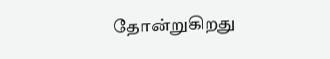தோன்றுகிறது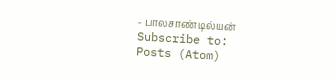- பாலசாண்டில்யன்
Subscribe to:
Posts (Atom)